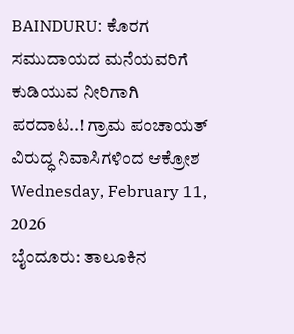BAINDURU: ಕೊರಗ ಸಮುದಾಯದ ಮನೆಯವರಿಗೆ ಕುಡಿಯುವ ನೀರಿಗಾಗಿ ಪರದಾಟ..! ಗ್ರಾಮ ಪಂಚಾಯತ್ ವಿರುದ್ಧ ನಿವಾಸಿಗಳಿಂದ ಆಕ್ರೋಶ
Wednesday, February 11, 2026
ಬೈಂದೂರು: ತಾಲೂಕಿನ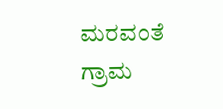ಮರವಂತೆ ಗ್ರಾಮ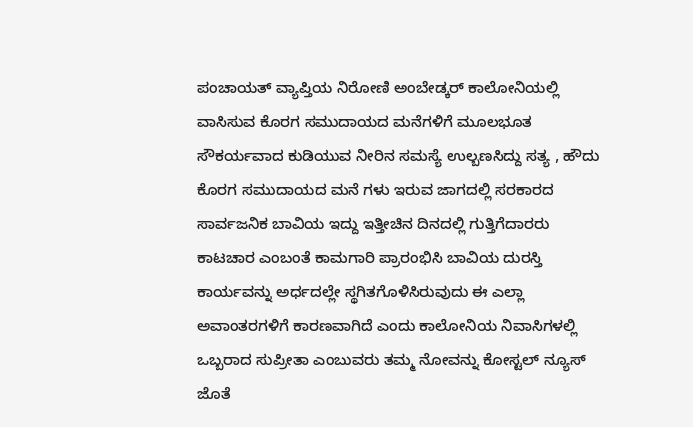ಪಂಚಾಯತ್ ವ್ಯಾಪ್ತಿಯ ನಿರೋಣಿ ಅಂಬೇಡ್ಕರ್ ಕಾಲೋನಿಯಲ್ಲಿ ವಾಸಿಸುವ ಕೊರಗ ಸಮುದಾಯದ ಮನೆಗಳಿಗೆ ಮೂಲಭೂತ ಸೌಕರ್ಯವಾದ ಕುಡಿಯುವ ನೀರಿನ ಸಮಸ್ಯೆ ಉಲ್ಬಣಸಿದ್ದು ಸತ್ಯ , ಹೌದು ಕೊರಗ ಸಮುದಾಯದ ಮನೆ ಗಳು ಇರುವ ಜಾಗದಲ್ಲಿ ಸರಕಾರದ ಸಾರ್ವಜನಿಕ ಬಾವಿಯ ಇದ್ದು ಇತ್ತೀಚಿನ ದಿನದಲ್ಲಿ ಗುತ್ತಿಗೆದಾರರು ಕಾಟಚಾರ ಎಂಬಂತೆ ಕಾಮಗಾರಿ ಪ್ರಾರಂಭಿಸಿ ಬಾವಿಯ ದುರಸ್ತಿ ಕಾರ್ಯವನ್ನು ಅರ್ಧದಲ್ಲೇ ಸ್ಥಗಿತಗೊಳಿಸಿರುವುದು ಈ ಎಲ್ಲಾ ಅವಾಂತರಗಳಿಗೆ ಕಾರಣವಾಗಿದೆ ಎಂದು ಕಾಲೋನಿಯ ನಿವಾಸಿಗಳಲ್ಲಿ ಒಬ್ಬರಾದ ಸುಪ್ರೀತಾ ಎಂಬುವರು ತಮ್ಮ ನೋವನ್ನು ಕೋಸ್ಟಲ್ ನ್ಯೂಸ್ ಜೊತೆ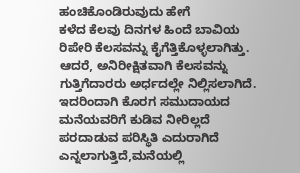ಹಂಚಿಕೊಂಡಿರುವುದು ಹೇಗೆ
ಕಳೆದ ಕೆಲವು ದಿನಗಳ ಹಿಂದೆ ಬಾವಿಯ ರಿಪೇರಿ ಕೆಲಸವನ್ನು ಕೈಗೆತ್ತಿಕೊಳ್ಳಲಾಗಿತ್ತು. ಆದರೆ, ಅನಿರೀಕ್ಷಿತವಾಗಿ ಕೆಲಸವನ್ನು ಗುತ್ತಿಗೆದಾರರು ಅರ್ಧದಲ್ಲೇ ನಿಲ್ಲಿಸಲಾಗಿದೆ. ಇದರಿಂದಾಗಿ ಕೊರಗ ಸಮುದಾಯದ ಮನೆಯವರಿಗೆ ಕುಡಿವ ನೀರಿಲ್ಲದೆ ಪರದಾಡುವ ಪರಿಸ್ಥಿತಿ ಎದುರಾಗಿದೆ ಎನ್ನಲಾಗುತ್ತಿದೆ,ಮನೆಯಲ್ಲಿ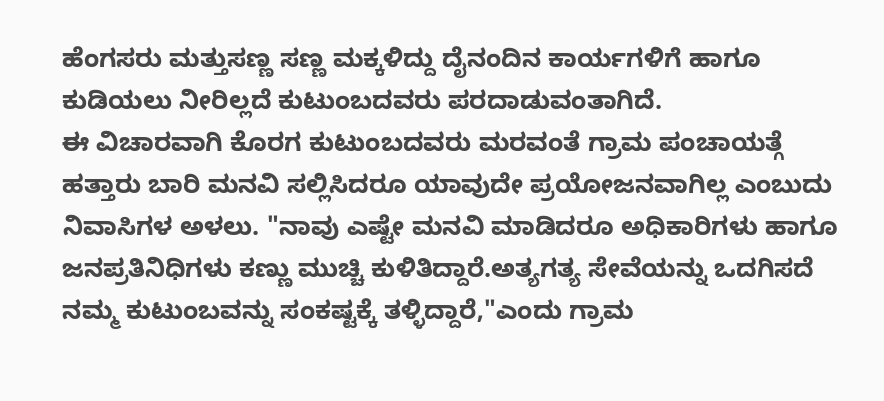ಹೆಂಗಸರು ಮತ್ತುಸಣ್ಣ ಸಣ್ಣ ಮಕ್ಕಳಿದ್ದು ದೈನಂದಿನ ಕಾರ್ಯಗಳಿಗೆ ಹಾಗೂ ಕುಡಿಯಲು ನೀರಿಲ್ಲದೆ ಕುಟುಂಬದವರು ಪರದಾಡುವಂತಾಗಿದೆ.
ಈ ವಿಚಾರವಾಗಿ ಕೊರಗ ಕುಟುಂಬದವರು ಮರವಂತೆ ಗ್ರಾಮ ಪಂಚಾಯತ್ಗೆ ಹತ್ತಾರು ಬಾರಿ ಮನವಿ ಸಲ್ಲಿಸಿದರೂ ಯಾವುದೇ ಪ್ರಯೋಜನವಾಗಿಲ್ಲ ಎಂಬುದು ನಿವಾಸಿಗಳ ಅಳಲು. "ನಾವು ಎಷ್ಟೇ ಮನವಿ ಮಾಡಿದರೂ ಅಧಿಕಾರಿಗಳು ಹಾಗೂ ಜನಪ್ರತಿನಿಧಿಗಳು ಕಣ್ಣು ಮುಚ್ಚಿ ಕುಳಿತಿದ್ದಾರೆ.ಅತ್ಯಗತ್ಯ ಸೇವೆಯನ್ನು ಒದಗಿಸದೆ ನಮ್ಮ ಕುಟುಂಬವನ್ನು ಸಂಕಷ್ಟಕ್ಕೆ ತಳ್ಳಿದ್ದಾರೆ,"ಎಂದು ಗ್ರಾಮ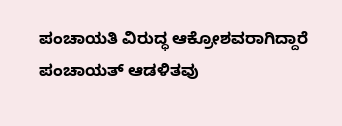ಪಂಚಾಯತಿ ವಿರುದ್ಧ ಆಕ್ರೋಶವರಾಗಿದ್ದಾರೆ
ಪಂಚಾಯತ್ ಆಡಳಿತವು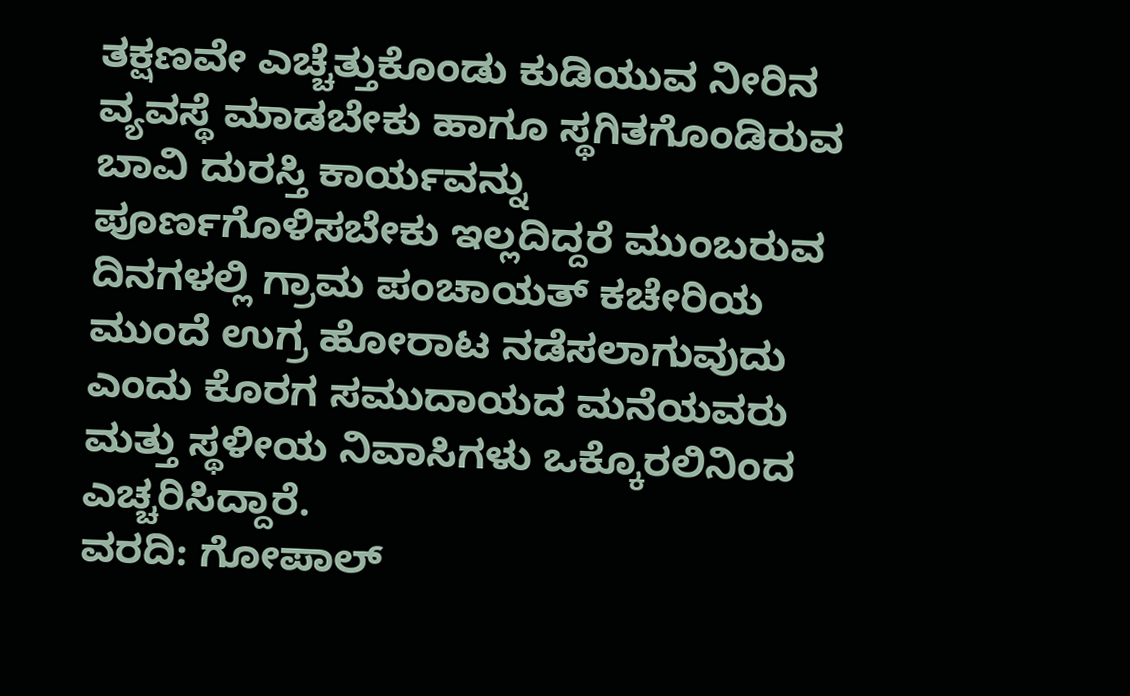ತಕ್ಷಣವೇ ಎಚ್ಚೆತ್ತುಕೊಂಡು ಕುಡಿಯುವ ನೀರಿನ ವ್ಯವಸ್ಥೆ ಮಾಡಬೇಕು ಹಾಗೂ ಸ್ಥಗಿತಗೊಂಡಿರುವ ಬಾವಿ ದುರಸ್ತಿ ಕಾರ್ಯವನ್ನು ಪೂರ್ಣಗೊಳಿಸಬೇಕು ಇಲ್ಲದಿದ್ದರೆ ಮುಂಬರುವ ದಿನಗಳಲ್ಲಿ ಗ್ರಾಮ ಪಂಚಾಯತ್ ಕಚೇರಿಯ ಮುಂದೆ ಉಗ್ರ ಹೋರಾಟ ನಡೆಸಲಾಗುವುದು ಎಂದು ಕೊರಗ ಸಮುದಾಯದ ಮನೆಯವರು ಮತ್ತು ಸ್ಥಳೀಯ ನಿವಾಸಿಗಳು ಒಕ್ಕೊರಲಿನಿಂದ ಎಚ್ಚರಿಸಿದ್ದಾರೆ.
ವರದಿ: ಗೋಪಾಲ್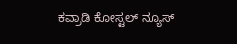ಕವ್ರಾಡಿ ಕೋಸ್ಟಲ್ ನ್ಯೂಸ್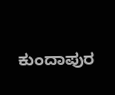ಕುಂದಾಪುರ